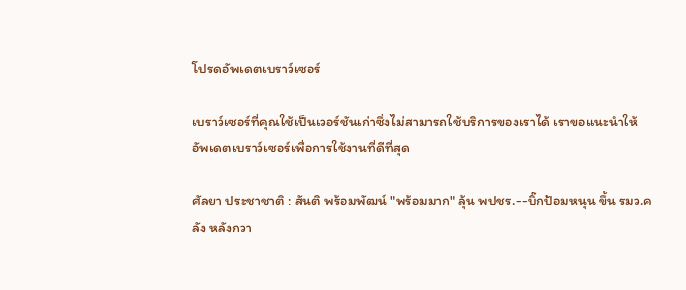โปรดอัพเดตเบราว์เซอร์

เบราว์เซอร์ที่คุณใช้เป็นเวอร์ชันเก่าซึ่งไม่สามารถใช้บริการของเราได้ เราขอแนะนำให้อัพเดตเบราว์เซอร์เพื่อการใช้งานที่ดีที่สุด

ศัลยา ประชาชาติ : สันติ พร้อมพัฒน์ "พร้อมมาก" ลุ้น พปชร.--บิ๊กป้อมหนุน ขึ้น รมว.คลัง หลังกวา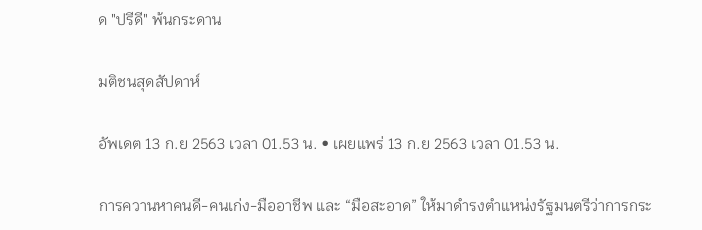ด "ปรีดี" พ้นกระดาน

มติชนสุดสัปดาห์

อัพเดต 13 ก.ย 2563 เวลา 01.53 น. • เผยแพร่ 13 ก.ย 2563 เวลา 01.53 น.

การควานหาคนดี-คนเก่ง-มืออาชีพ และ “มือสะอาด” ให้มาดำรงตำแหน่งรัฐมนตรีว่าการกระ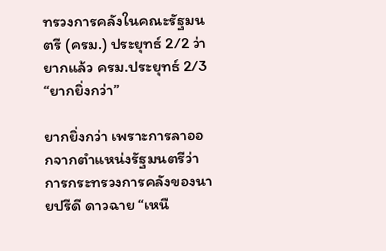ทรวงการคลังในคณะรัฐมนตรี (ครม.) ประยุทธ์ 2/2 ว่ายากแล้ว ครม.ประยุทธ์ 2/3 “ยากยิ่งกว่า”

ยากยิ่งกว่า เพราะการลาออกจากตำแหน่งรัฐมนตรีว่าการกระทรวงการคลังของนายปรีดี ดาวฉาย “เหนื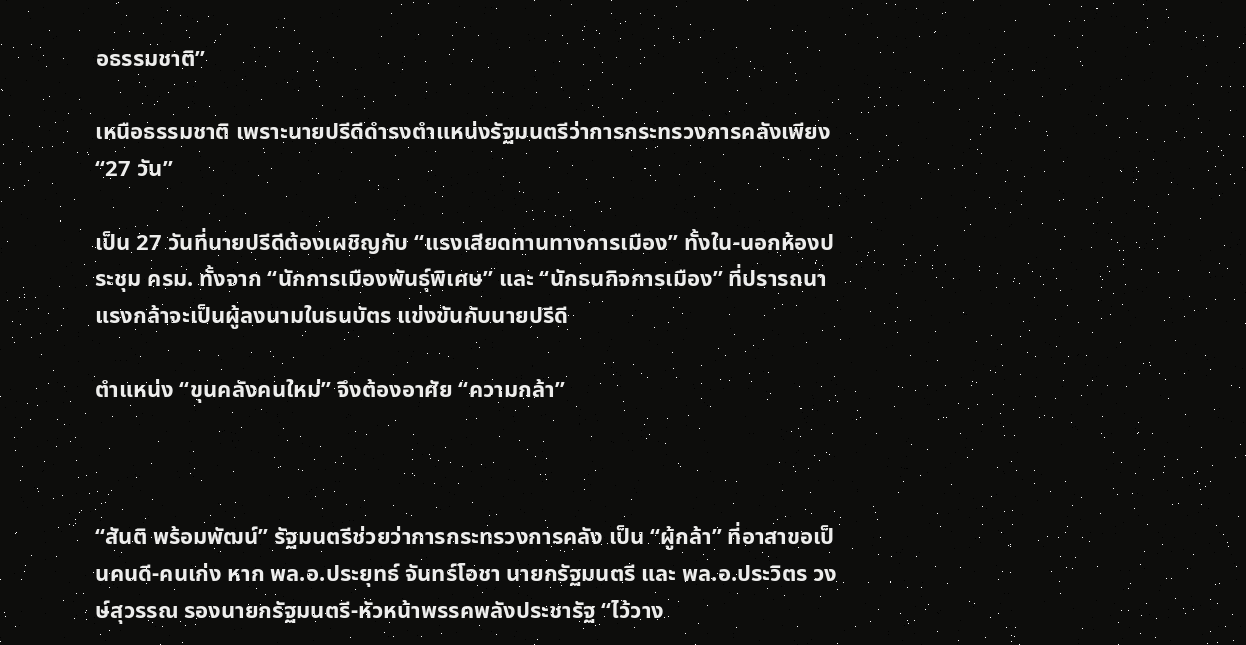อธรรมชาติ”

เหนือธรรมชาติ เพราะนายปรีดีดำรงตำแหน่งรัฐมนตรีว่าการกระทรวงการคลังเพียง “27 วัน”

เป็น 27 วันที่นายปรีดีต้องเผชิญกับ “แรงเสียดทานทางการเมือง” ทั้งใน-นอกห้องประชุม ครม. ทั้งจาก “นักการเมืองพันธุ์พิเศษ” และ “นักธนกิจการเมือง” ที่ปรารถนาแรงกล้าจะเป็นผู้ลงนามในธนบัตร แข่งขันกับนายปรีดี

ตำแหน่ง “ขุนคลังคนใหม่” จึงต้องอาศัย “ความกล้า”



“สันติ พร้อมพัฒน์” รัฐมนตรีช่วยว่าการกระทรวงการคลัง เป็น “ผู้กล้า” ที่อาสาขอเป็นคนดี-คนเก่ง หาก พล.อ.ประยุทธ์ จันทร์โอชา นายกรัฐมนตรี และ พล.อ.ประวิตร วงษ์สุวรรณ รองนายกรัฐมนตรี-หัวหน้าพรรคพลังประชารัฐ “ไว้วาง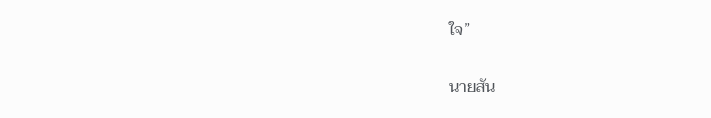ใจ”

นายสัน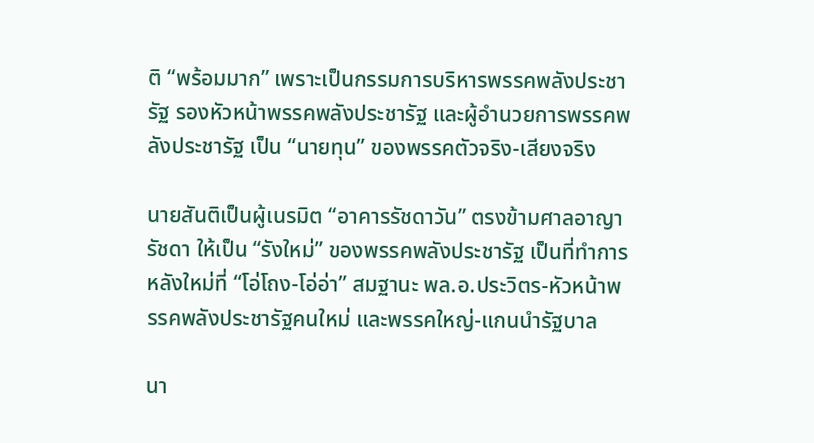ติ “พร้อมมาก” เพราะเป็นกรรมการบริหารพรรคพลังประชารัฐ รองหัวหน้าพรรคพลังประชารัฐ และผู้อำนวยการพรรคพลังประชารัฐ เป็น “นายทุน” ของพรรคตัวจริง-เสียงจริง

นายสันติเป็นผู้เนรมิต “อาคารรัชดาวัน” ตรงข้ามศาลอาญารัชดา ให้เป็น “รังใหม่” ของพรรคพลังประชารัฐ เป็นที่ทำการหลังใหม่ที่ “โอ่โถง-โอ่อ่า” สมฐานะ พล.อ.ประวิตร-หัวหน้าพรรคพลังประชารัฐคนใหม่ และพรรคใหญ่-แกนนำรัฐบาล

นา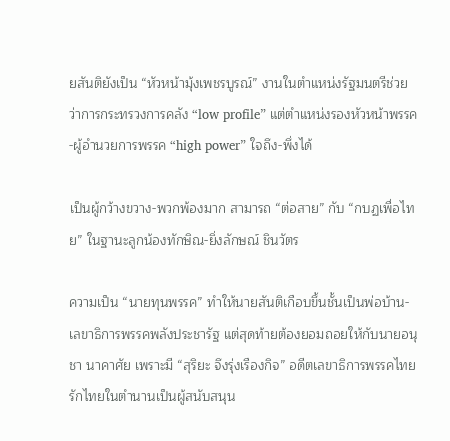ยสันติยังเป็น “หัวหน้ามุ้งเพชรบูรณ์” งานในตำแหน่งรัฐมนตรีช่วยว่าการกระทรวงการคลัง “low profile” แต่ตำแหน่งรองหัวหน้าพรรค-ผู้อำนวยการพรรค “high power” ใจถึง-พึ่งได้

เป็นผู้กว้างขวาง-พวกพ้องมาก สามารถ “ต่อสาย” กับ “กบฏเพื่อไทย” ในฐานะลูกน้องทักษิณ-ยิ่งลักษณ์ ชินวัตร

ความเป็น “นายทุนพรรค” ทำให้นายสันติเกือบขึ้นชั้นเป็นพ่อบ้าน-เลขาธิการพรรคพลังประชารัฐ แต่สุดท้ายต้องยอมถอยให้กับนายอนุชา นาคาศัย เพราะมี “สุริยะ จึงรุ่งเรืองกิจ” อดีตเลขาธิการพรรคไทยรักไทยในตำนานเป็นผู้สนับสนุน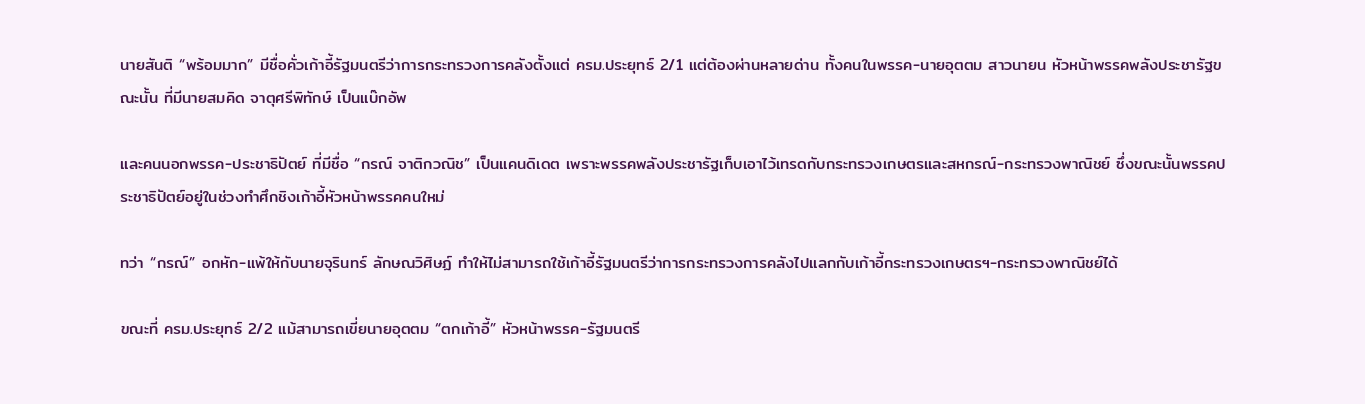นายสันติ “พร้อมมาก” มีชื่อคั่วเก้าอี้รัฐมนตรีว่าการกระทรวงการคลังตั้งแต่ ครม.ประยุทธ์ 2/1 แต่ต้องผ่านหลายด่าน ทั้งคนในพรรค-นายอุตตม สาวนายน หัวหน้าพรรคพลังประชารัฐขณะนั้น ที่มีนายสมคิด จาตุศรีพิทักษ์ เป็นแบ๊กอัพ

และคนนอกพรรค-ประชาธิปัตย์ ที่มีชื่อ “กรณ์ จาติกวณิช” เป็นแคนดิเดต เพราะพรรคพลังประชารัฐเก็บเอาไว้เทรดกับกระทรวงเกษตรและสหกรณ์-กระทรวงพาณิชย์ ซึ่งขณะนั้นพรรคประชาธิปัตย์อยู่ในช่วงทำศึกชิงเก้าอี้หัวหน้าพรรคคนใหม่

ทว่า “กรณ์” อกหัก-แพ้ให้กับนายจุรินทร์ ลักษณวิศิษฏ์ ทำให้ไม่สามารถใช้เก้าอี้รัฐมนตรีว่าการกระทรวงการคลังไปแลกกับเก้าอี้กระทรวงเกษตรฯ-กระทรวงพาณิชย์ได้

ขณะที่ ครม.ประยุทธ์ 2/2 แม้สามารถเขี่ยนายอุตตม “ตกเก้าอี้” หัวหน้าพรรค-รัฐมนตรี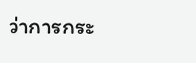ว่าการกระ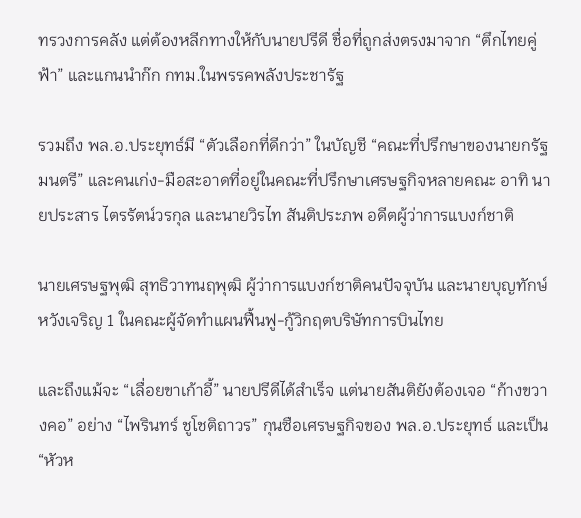ทรวงการคลัง แต่ต้องหลีกทางให้กับนายปรีดี ชื่อที่ถูกส่งตรงมาจาก “ตึกไทยคู่ฟ้า” และแกนนำก๊ก กทม.ในพรรคพลังประชารัฐ

รวมถึง พล.อ.ประยุทธ์มี “ตัวเลือกที่ดีกว่า” ในบัญชี “คณะที่ปรึกษาของนายกรัฐมนตรี” และคนเก่ง-มือสะอาดที่อยู่ในคณะที่ปรึกษาเศรษฐกิจหลายคณะ อาทิ นายประสาร ไตรรัตน์วรกุล และนายวิรไท สันติประภพ อดีตผู้ว่าการแบงก์ชาติ

นายเศรษฐพุฒิ สุทธิวาทนฤพุฒิ ผู้ว่าการแบงก์ชาติคนปัจจุบัน และนายบุญทักษ์ หวังเจริญ 1 ในคณะผู้จัดทำแผนฟื้นฟู-กู้วิกฤตบริษัทการบินไทย

และถึงแม้จะ “เลื่อยขาเก้าอี้” นายปรีดีได้สำเร็จ แต่นายสันติยังต้องเจอ “ก้างขวางคอ” อย่าง “ไพรินทร์ ชูโชติถาวร” กุนซือเศรษฐกิจของ พล.อ.ประยุทธ์ และเป็น “หัวห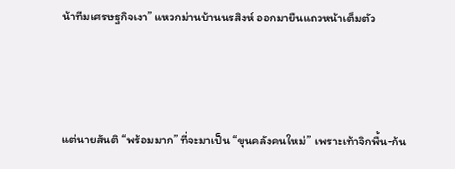น้าทีมเศรษฐกิจเงา” แหวกม่านบ้านนรสิงห์ ออกมายืนแถวหน้าเต็มตัว



แต่นายสันติ “พร้อมมาก” ที่จะมาเป็น “ขุนคลังคนใหม่” เพราะเท้าจิกพื้น-ก้น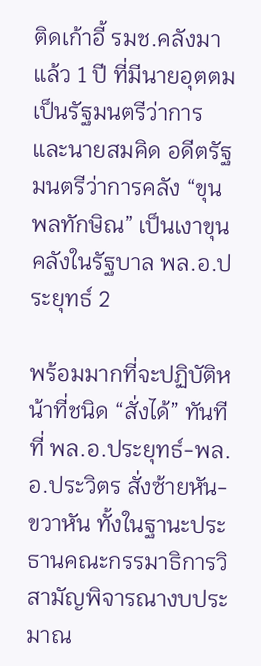ติดเก้าอี้ รมช.คลังมาแล้ว 1 ปี ที่มีนายอุตตมเป็นรัฐมนตรีว่าการ และนายสมคิด อดีตรัฐมนตรีว่าการคลัง “ขุนพลทักษิณ” เป็นเงาขุนคลังในรัฐบาล พล.อ.ประยุทธ์ 2

พร้อมมากที่จะปฏิบัติหน้าที่ชนิด “สั่งได้” ทันทีที่ พล.อ.ประยุทธ์-พล.อ.ประวิตร สั่งซ้ายหัน-ขวาหัน ทั้งในฐานะประธานคณะกรรมาธิการวิสามัญพิจารณางบประมาณ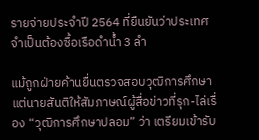รายจ่ายประจำปี 2564 ที่ยืนยันว่าประเทศจำเป็นต้องซื้อเรือดำน้ำ 3 ลำ

แม้ถูกฝ่ายค้านยื่นตรวจสอบวุฒิการศึกษา แต่นายสันติให้สัมภาษณ์ผู้สื่อข่าวที่รุก-ไล่เรื่อง “วุฒิการศึกษาปลอม” ว่า เตรียมเข้ารับ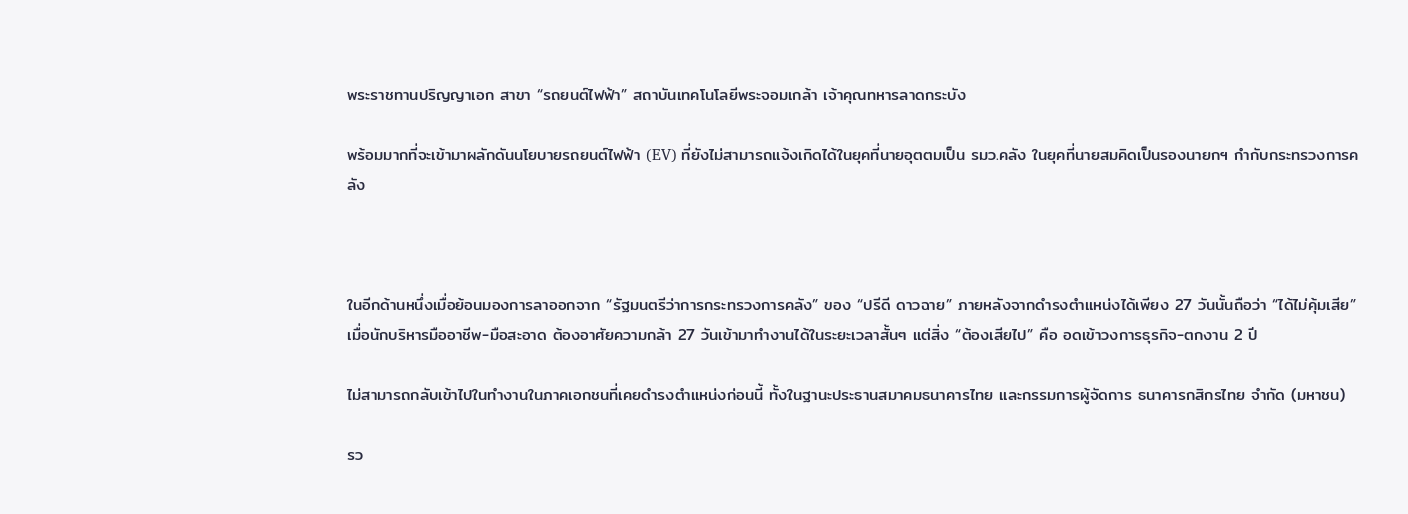พระราชทานปริญญาเอก สาขา “รถยนต์ไฟฟ้า” สถาบันเทคโนโลยีพระจอมเกล้า เจ้าคุณทหารลาดกระบัง

พร้อมมากที่จะเข้ามาผลักดันนโยบายรถยนต์ไฟฟ้า (EV) ที่ยังไม่สามารถแจ้งเกิดได้ในยุคที่นายอุตตมเป็น รมว.คลัง ในยุคที่นายสมคิดเป็นรองนายกฯ กำกับกระทรวงการคลัง



ในอีกด้านหนึ่งเมื่อย้อนมองการลาออกจาก “รัฐมนตรีว่าการกระทรวงการคลัง” ของ “ปรีดี ดาวฉาย” ภายหลังจากดำรงตำแหน่งได้เพียง 27 วันนั้นถือว่า “ได้ไม่คุ้มเสีย” เมื่อนักบริหารมืออาชีพ-มือสะอาด ต้องอาศัยความกล้า 27 วันเข้ามาทำงานได้ในระยะเวลาสั้นๆ แต่สิ่ง “ต้องเสียไป” คือ อดเข้าวงการธุรกิจ-ตกงาน 2 ปี

ไม่สามารถกลับเข้าไปในทำงานในภาคเอกชนที่เคยดำรงตำแหน่งก่อนนี้ ทั้งในฐานะประธานสมาคมธนาคารไทย และกรรมการผู้จัดการ ธนาคารกสิกรไทย จำกัด (มหาชน)

รว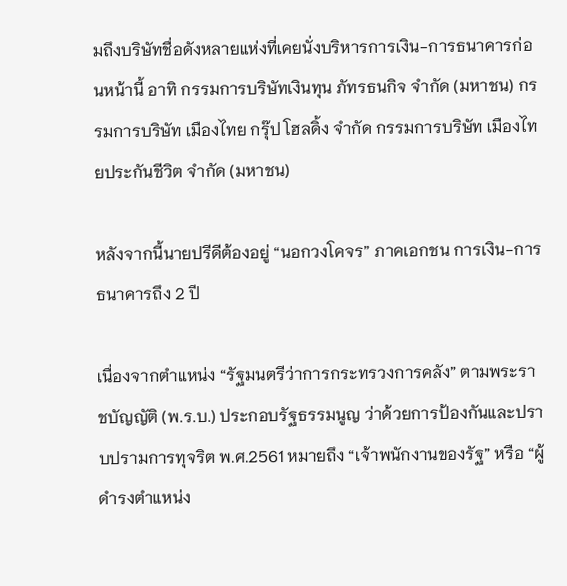มถึงบริษัทชื่อดังหลายแห่งที่เคยนั่งบริหารการเงิน-การธนาคารก่อนหน้านี้ อาทิ กรรมการบริษัทเงินทุน ภัทรธนกิจ จำกัด (มหาชน) กรรมการบริษัท เมืองไทย กรุ๊ป โฮลดิ้ง จำกัด กรรมการบริษัท เมืองไทยประกันชีวิต จำกัด (มหาชน)

หลังจากนี้นายปรีดีต้องอยู่ “นอกวงโคจร” ภาคเอกชน การเงิน-การธนาคารถึง 2 ปี

เนื่องจากตำแหน่ง “รัฐมนตรีว่าการกระทรวงการคลัง” ตามพระราชบัญญัติ (พ.ร.บ.) ประกอบรัฐธรรมนูญ ว่าด้วยการป้องกันและปราบปรามการทุจริต พ.ศ.2561 หมายถึง “เจ้าพนักงานของรัฐ” หรือ “ผู้ดำรงตำแหน่ง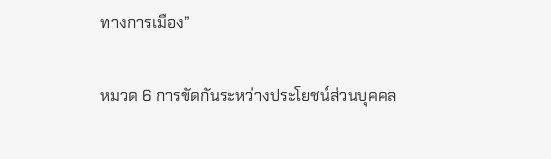ทางการเมือง”

หมวด 6 การขัดกันระหว่างประโยชน์ส่วนบุคคล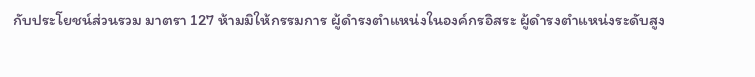กับประโยชน์ส่วนรวม มาตรา 127 ห้ามมิให้กรรมการ ผู้ดำรงตำแหน่งในองค์กรอิสระ ผู้ดำรงตำแหน่งระดับสูง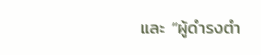และ “ผู้ดำรงตำ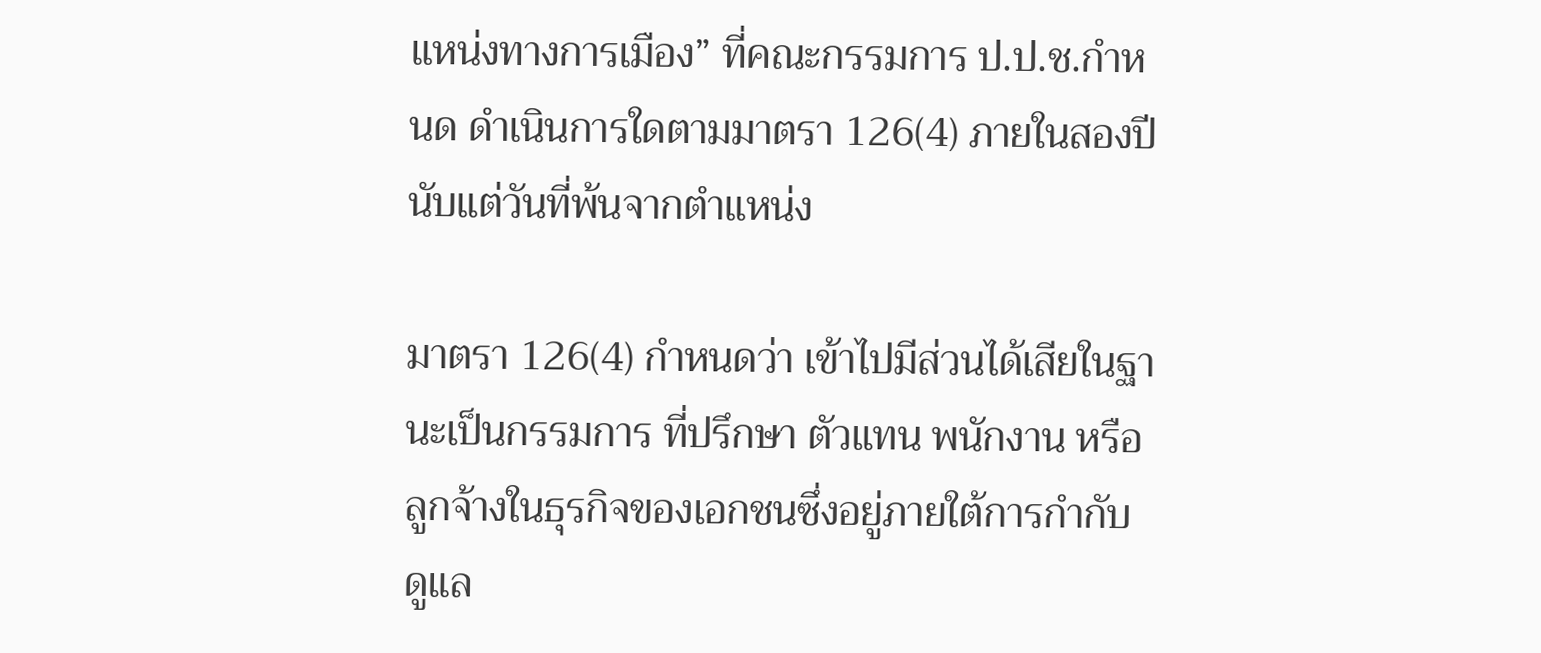แหน่งทางการเมือง” ที่คณะกรรมการ ป.ป.ช.กำหนด ดำเนินการใดตามมาตรา 126(4) ภายในสองปีนับแต่วันที่พ้นจากตำแหน่ง

มาตรา 126(4) กำหนดว่า เข้าไปมีส่วนได้เสียในฐานะเป็นกรรมการ ที่ปรึกษา ตัวแทน พนักงาน หรือลูกจ้างในธุรกิจของเอกชนซึ่งอยู่ภายใต้การกำกับ ดูแล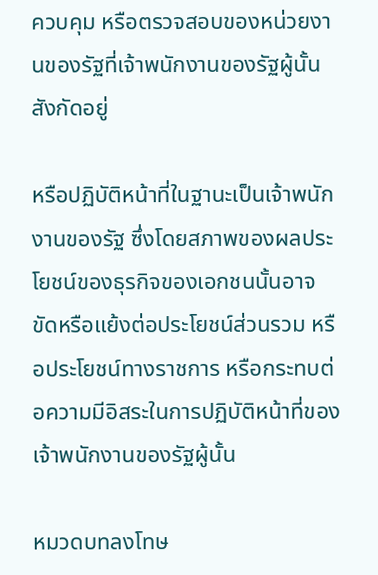ควบคุม หรือตรวจสอบของหน่วยงานของรัฐที่เจ้าพนักงานของรัฐผู้นั้นสังกัดอยู่

หรือปฏิบัติหน้าที่ในฐานะเป็นเจ้าพนักงานของรัฐ ซึ่งโดยสภาพของผลประโยชน์ของธุรกิจของเอกชนนั้นอาจขัดหรือแย้งต่อประโยชน์ส่วนรวม หรือประโยชน์ทางราชการ หรือกระทบต่อความมีอิสระในการปฏิบัติหน้าที่ของเจ้าพนักงานของรัฐผู้นั้น

หมวดบทลงโทษ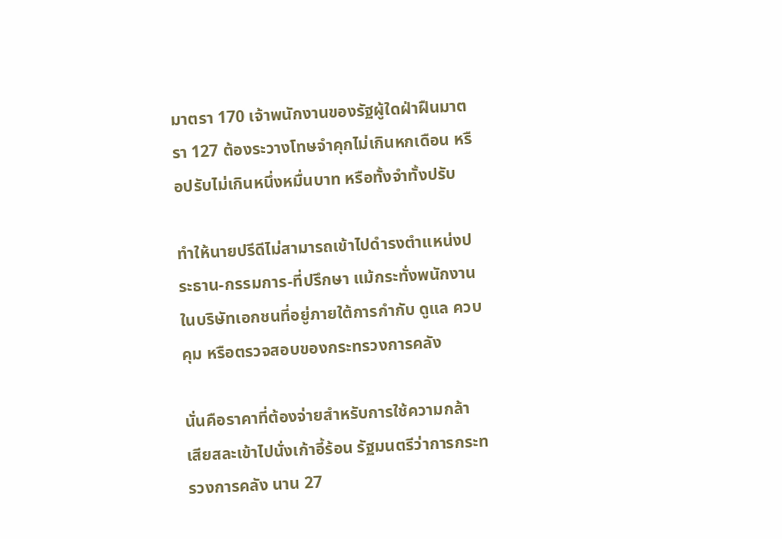มาตรา 170 เจ้าพนักงานของรัฐผู้ใดฝ่าฝืนมาตรา 127 ต้องระวางโทษจำคุกไม่เกินหกเดือน หรือปรับไม่เกินหนึ่งหมื่นบาท หรือทั้งจำทั้งปรับ

ทำให้นายปรีดีไม่สามารถเข้าไปดำรงตำแหน่งประธาน-กรรมการ-ที่ปรึกษา แม้กระทั่งพนักงานในบริษัทเอกชนที่อยู่ภายใต้การกำกับ ดูแล ควบคุม หรือตรวจสอบของกระทรวงการคลัง

นั่นคือราคาที่ต้องจ่ายสำหรับการใช้ความกล้า เสียสละเข้าไปนั่งเก้าอี้ร้อน รัฐมนตรีว่าการกระทรวงการคลัง นาน 27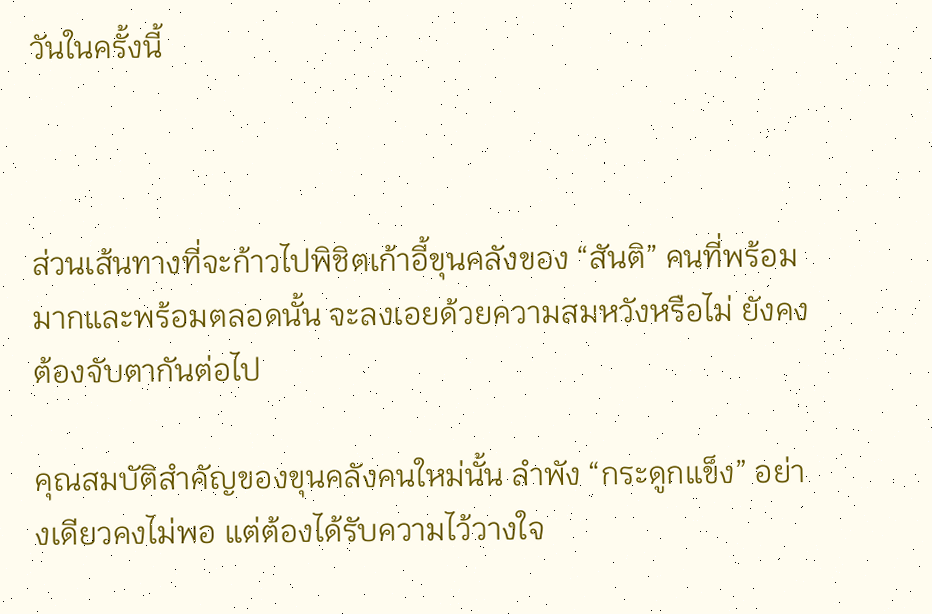วันในครั้งนี้



ส่วนเส้นทางที่จะก้าวไปพิชิตเก้าอี้ขุนคลังของ “สันติ” คนที่พร้อมมากและพร้อมตลอดนั้น จะลงเอยด้วยความสมหวังหรือไม่ ยังคงต้องจับตากันต่อไป

คุณสมบัติสำคัญของขุนคลังคนใหม่นั้น ลำพัง “กระดูกแข็ง” อย่างเดียวคงไม่พอ แต่ต้องได้รับความไว้วางใจ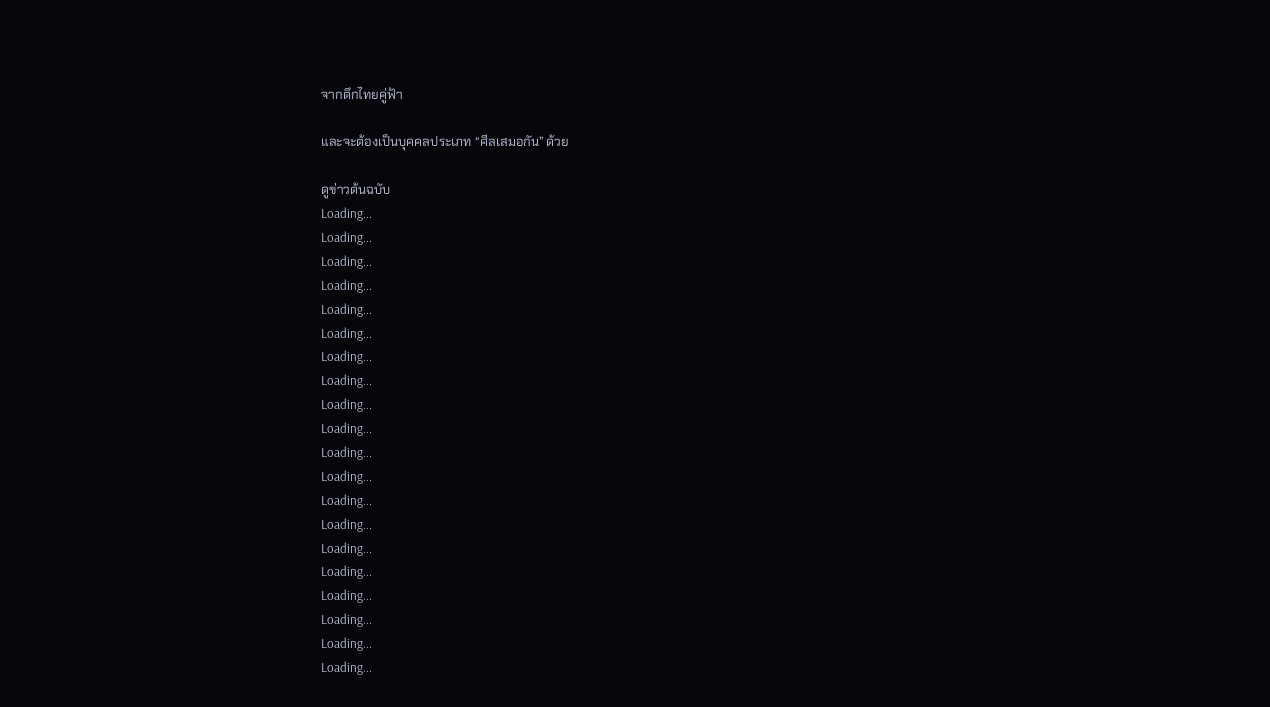จากตึกไทยคู่ฟ้า

และจะต้องเป็นบุคคลประเภท “ศีลเสมอกัน” ด้วย

ดูข่าวต้นฉบับ
Loading...
Loading...
Loading...
Loading...
Loading...
Loading...
Loading...
Loading...
Loading...
Loading...
Loading...
Loading...
Loading...
Loading...
Loading...
Loading...
Loading...
Loading...
Loading...
Loading...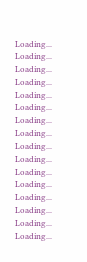Loading...
Loading...
Loading...
Loading...
Loading...
Loading...
Loading...
Loading...
Loading...
Loading...
Loading...
Loading...
Loading...
Loading...
Loading...
Loading...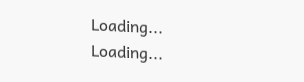Loading...
Loading...